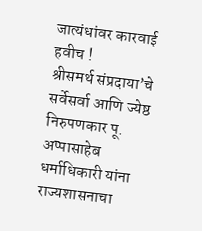जात्यंधांवर कारवाई हवीच !
श्रीसमर्थ संप्रदाया’चे सर्वेसर्वा आणि ज्येष्ठ निरुपणकार पू. अप्पासाहेब धर्माधिकारी यांना राज्यशासनाचा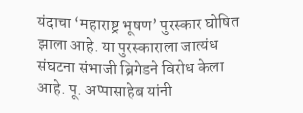यंदाचा ‘महाराष्ट्र भूषण’ पुरस्कार घोषित झाला आहे. या पुरस्काराला जात्यंध संघटना संभाजी ब्रिगेडने विरोध केला आहे. पू. अप्पासाहेब यांनी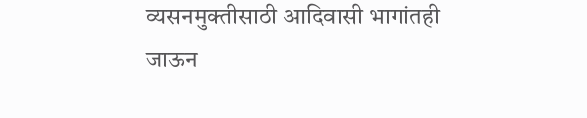व्यसनमुक्तीसाठी आदिवासी भागांतही जाऊन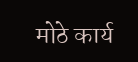मोठे कार्य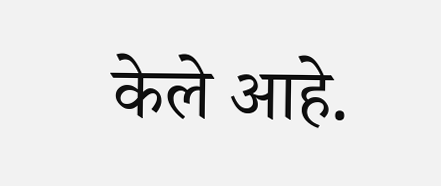केले आहे.